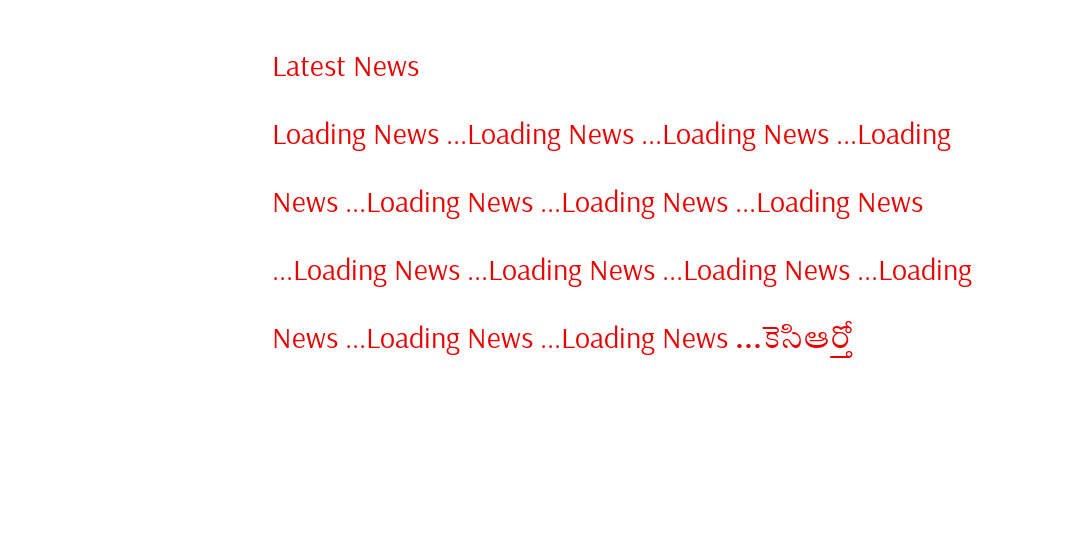Latest News
Loading News ...Loading News ...Loading News ...Loading News ...Loading News ...Loading News ...Loading News ...Loading News ...Loading News ...Loading News ...Loading News ...Loading News ...Loading News ...కెసిఆర్తో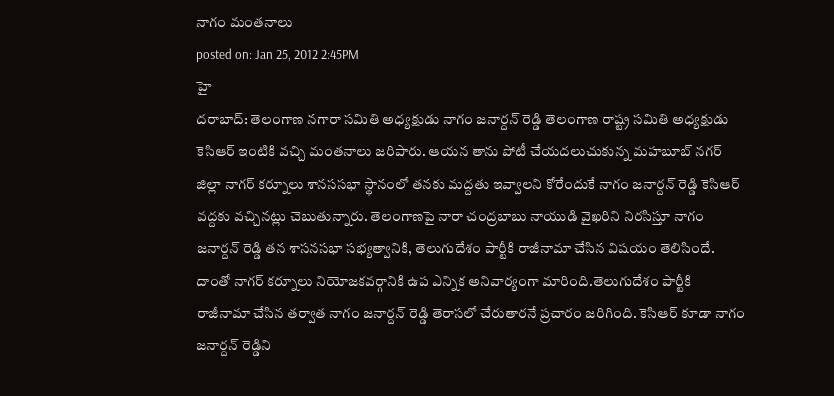నాగం మంతనాలు
posted on: Jan 25, 2012 2:45PM
హై
దరాబాద్: తెలంగాణ నగారా సమితి అధ్యక్షుడు నాగం జనార్దన్ రెడ్డి తెలంగాణ రాష్ట్ర సమితి అధ్యక్షుడు కెసిఆర్ ఇంటికి వచ్చి మంతనాలు జరిపారు. ఆయన తాను పోటీ చేయదలుచుకున్న మహబూబ్ నగర్ జిల్లా నాగర్ కర్నూలు శానససభా స్థానంలో తనకు మద్దతు ఇవ్వాలని కోరేందుకే నాగం జనార్దన్ రెడ్డి కెసిఆర్ వద్దకు వచ్చినట్లు చెబుతున్నారు. తెలంగాణపై నారా చంద్రబాబు నాయుడి వైఖరిని నిరసిస్తూ నాగం జనార్దన్ రెడ్డి తన శాసనసభా సభ్యత్వానికి, తెలుగుదేశం పార్టీకి రాజీనామా చేసిన విషయం తెలిసిందే. దాంతో నాగర్ కర్నూలు నియోజకవర్గానికి ఉప ఎన్నిక అనివార్యంగా మారింది.తెలుగుదేశం పార్టీకి రాజీనామా చేసిన తర్వాత నాగం జనార్దన్ రెడ్డి తెరాసలో చేరుతారనే ప్రచారం జరిగింది. కెసిఆర్ కూడా నాగం జనార్దన్ రెడ్డిని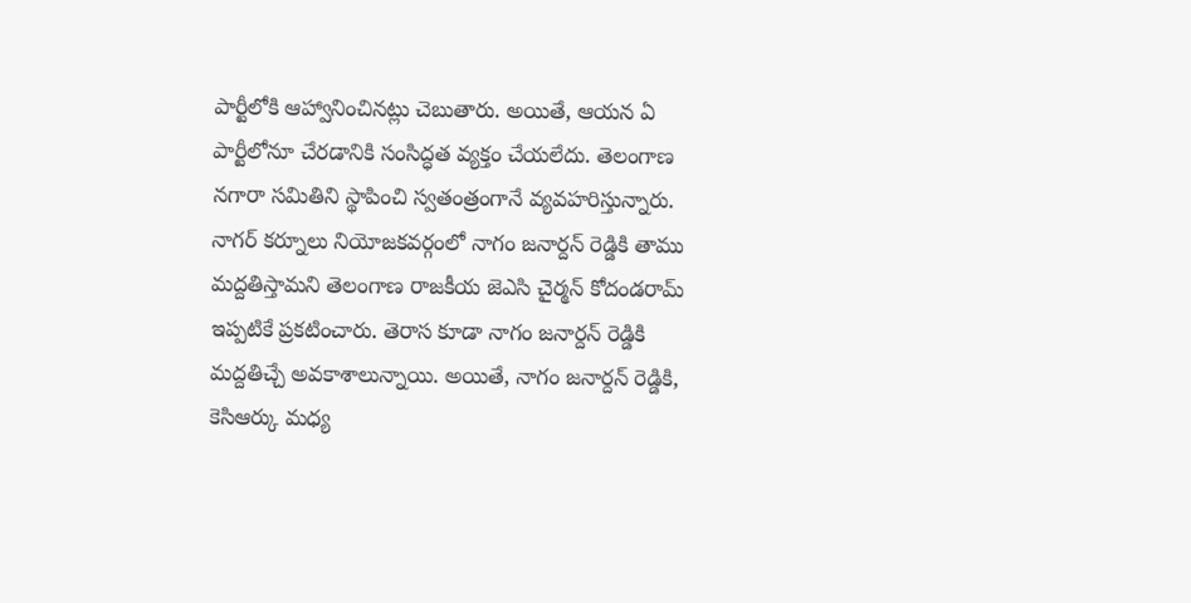పార్టీలోకి ఆహ్వానించినట్లు చెబుతారు. అయితే, ఆయన ఏ పార్టీలోనూ చేరడానికి సంసిద్ధత వ్యక్తం చేయలేదు. తెలంగాణ నగారా సమితిని స్థాపించి స్వతంత్రంగానే వ్యవహరిస్తున్నారు. నాగర్ కర్నూలు నియోజకవర్గంలో నాగం జనార్దన్ రెడ్డికి తాము మద్దతిస్తామని తెలంగాణ రాజకీయ జెఎసి చైర్మన్ కోదండరామ్ ఇప్పటికే ప్రకటించారు. తెరాస కూడా నాగం జనార్దన్ రెడ్డికి మద్దతిచ్చే అవకాశాలున్నాయి. అయితే, నాగం జనార్దన్ రెడ్డికి, కెసిఆర్కు మధ్య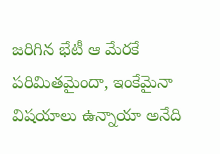జరిగిన భేటీ ఆ మేరకే పరిమితమైందా, ఇంకేమైనా విషయాలు ఉన్నాయా అనేది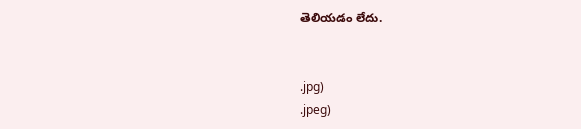తెలియడం లేదు.


.jpg)
.jpeg)